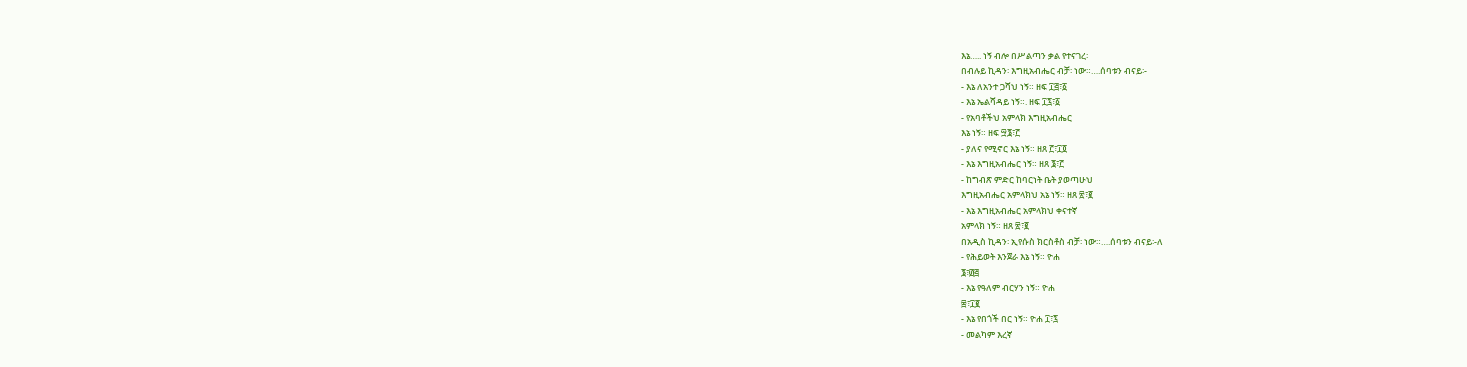እኔ….. ነኝ ብሎ በሥልጣን ቃል የተናገረ፡
በብሉይ ኪዳን፡ እግዚአብሔር ብቻ፡ ነው።….ሰባቱን ብናይ፡-
- እኔ ለአንተ ጋሻህ ነኝ። ዘፍ ፲፭፣፩
- እኔ ኤልሻዳይ ነኝ።. ዘፍ ፲፯፣፩
- የአባቶችህ አምላክ እግዚአብሔር
እኔ ነኝ። ዘፍ ፵፮፣፫
- ያለና የሚኖር እኔ ነኝ። ዘጸ ፫፣፲፬
- እኔ እግዚአብሔር ነኝ። ዘጸ ፮፣፫
- ከግብጽ ምድር ከባርነት ቤት ያወጣሁህ
እግዚአብሔር አምላክህ አኔ ነኝ። ዘጸ ፳፣፪
- እኔ እግዚአብሔር አምላክህ ቀናተኛ
አምላክ ነኝ። ዘጸ ፳፣፪
በአዲስ ኪዳን፡ ኢየሱስ ክርስቶስ ብቻ፡ ነው።….ሰባቱን ብናይ፡-ለ
- የሕይወት እንጀራ እኔ ነኝ። ዮሐ
፮፣፴፭
- እኔ የዓለም ብርሃን ነኝ። ዮሐ
፰፣፲፪
- እኔ የበጎች በር ነኝ። ዮሐ ፲፣፯
- መልካም እረኛ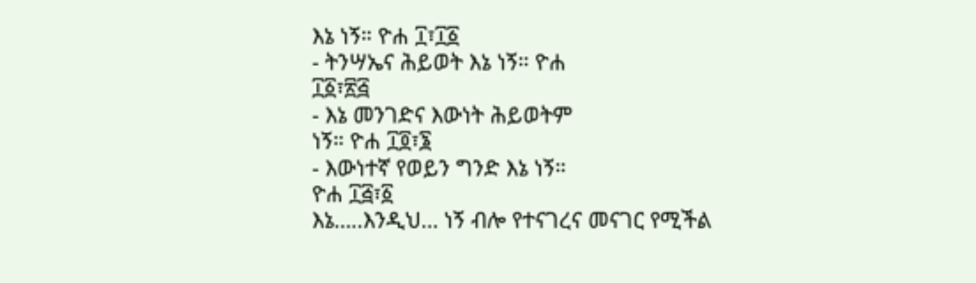እኔ ነኝ። ዮሐ ፲፣፲፩
- ትንሣኤና ሕይወት እኔ ነኝ። ዮሐ
፲፩፣፳፭
- እኔ መንገድና እውነት ሕይወትም
ነኝ። ዮሐ ፲፬፣፮
- እውነተኛ የወይን ግንድ እኔ ነኝ።
ዮሐ ፲፭፣፩
እኔ…..እንዲህ… ነኝ ብሎ የተናገረና መናገር የሚችል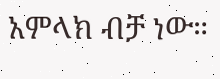አምላክ ብቻ ነው።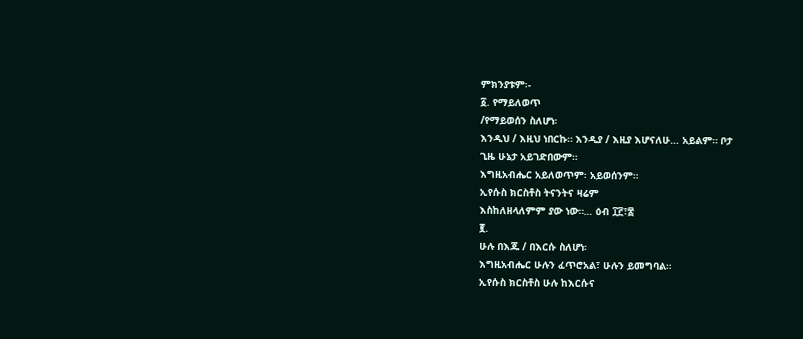ምክንያቱም፡-
፩. የማይለወጥ
/የማይወሰን ስለሆነ፡
እንዲህ / እዚህ ነበርኩ። እንዲያ / እዚያ እሆናለሁ… አይልም። ቦታ
ጊዜ ሁኔታ አይገድበውም።
እግዚአብሔር አይለወጥም፡ አይወሰንም።
ኢየሱስ ክርስቶስ ትናንትና ዛሬም
እስከለዘላለምም ያው ነው።… ዕብ ፲፫፣፰
፪.
ሁሉ በእጁ / በእርሱ ስለሆነ፡
እግዚአብሔር ሁሉን ፈጥሮአል፣ ሁሉን ይመግባል።
ኢየሱስ ክርስቶስ ሁሉ ከእርሱና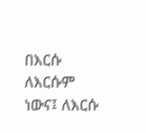በእርሱ ለእርሱም ነውና፤ ለእርሱ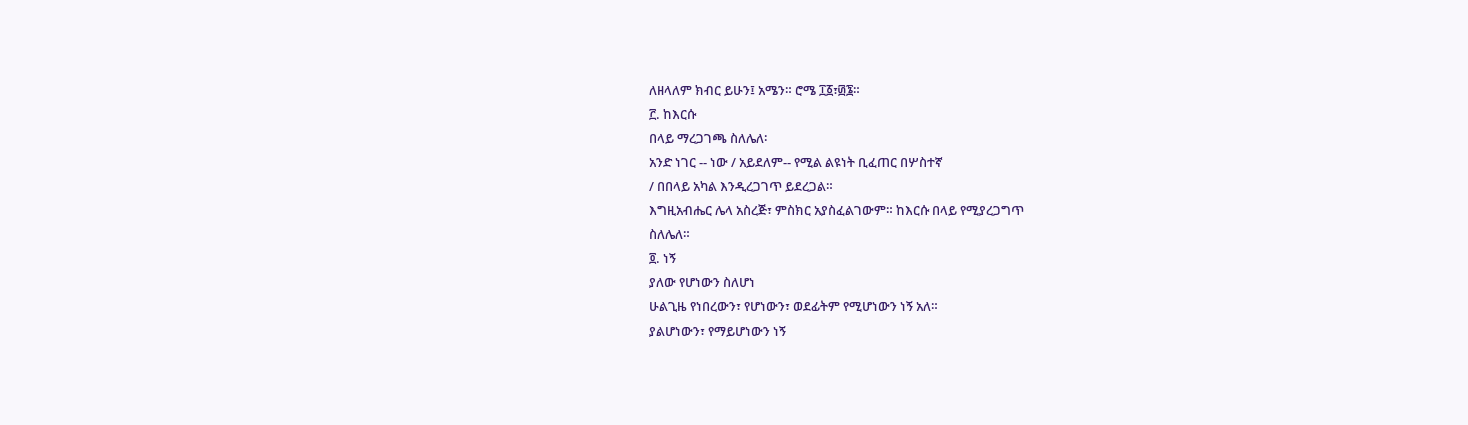ለዘላለም ክብር ይሁን፤ አሜን። ሮሜ ፲፩፣፴፮።
፫. ከእርሱ
በላይ ማረጋገጫ ስለሌለ፡
አንድ ነገር -- ነው / አይደለም-- የሚል ልዩነት ቢፈጠር በሦስተኛ
/ በበላይ አካል እንዲረጋገጥ ይደረጋል።
እግዚአብሔር ሌላ አስረጅ፣ ምስክር አያስፈልገውም። ከእርሱ በላይ የሚያረጋግጥ
ስለሌለ።
፬. ነኝ
ያለው የሆነውን ስለሆነ
ሁልጊዜ የነበረውን፣ የሆነውን፣ ወደፊትም የሚሆነውን ነኝ አለ።
ያልሆነውን፣ የማይሆነውን ነኝ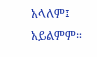አላለም፤ አይልምም።